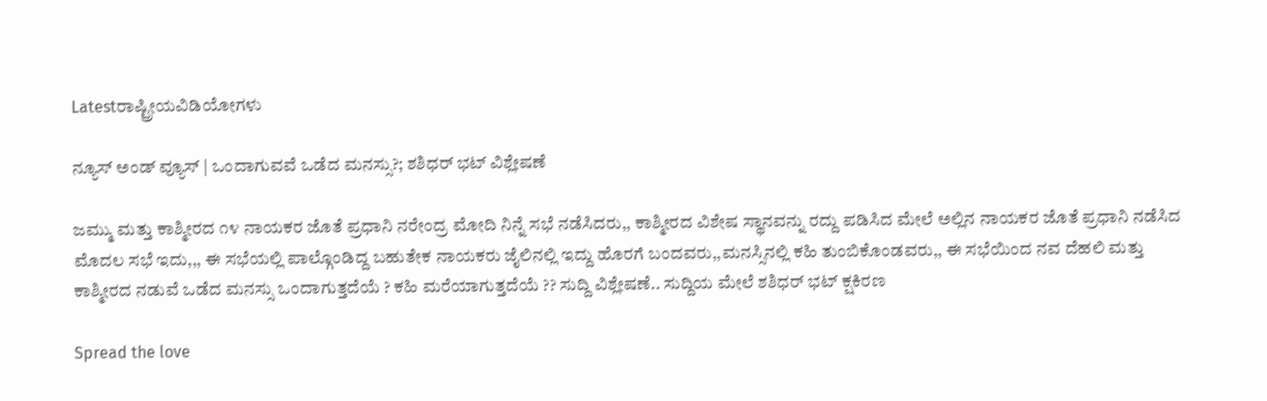Latestರಾಷ್ಟ್ರೀಯವಿಡಿಯೋಗಳು

ನ್ಯೂಸ್ ಅಂಡ್ ವ್ಯೂಸ್ | ಒಂದಾಗುವವೆ ಒಡೆದ ಮನಸ್ಸು?; ಶಶಿಧರ್ ಭಟ್ ವಿಶ್ಲೇಷಣೆ

ಜಮ್ಮು ಮತ್ತು ಕಾಶ್ಮೀರದ ೧೪ ನಾಯಕರ ಜೊತೆ ಪ್ರಧಾನಿ ನರೇಂದ್ರ ಮೋದಿ ನಿನ್ನೆ ಸಭೆ ನಡೆಸಿದರು,, ಕಾಶ್ಮೀರದ ವಿಶೇಷ ಸ್ಥಾನವನ್ನು ರದ್ದು ಪಡಿಸಿದ ಮೇಲೆ ಅಲ್ಲಿನ ನಾಯಕರ ಜೊತೆ ಪ್ರಧಾನಿ ನಡೆಸಿದ ಮೊದಲ ಸಭೆ ಇದು,,, ಈ ಸಭೆಯಲ್ಲಿ ಪಾಲ್ಗೊಂಡಿದ್ದ ಬಹುತೇಕ ನಾಯಕರು ಜೈಲಿನಲ್ಲಿ ಇದ್ದು ಹೊರಗೆ ಬಂದವರು,,ಮನಸ್ಸಿನಲ್ಲಿ ಕಹಿ ತುಂಬಿಕೊಂಡವರು,, ಈ ಸಭೆಯಿಂದ ನವ ದೆಹಲಿ ಮತ್ತು ಕಾಶ್ಮೀರದ ನಡುವೆ ಒಡೆದ ಮನಸ್ಸು ಒಂದಾಗುತ್ತದೆಯೆ ? ಕಹಿ ಮರೆಯಾಗುತ್ತದೆಯೆ ?? ಸುದ್ದಿ ವಿಶ್ಲೇಷಣೆ.. ಸುದ್ದಿಯ ಮೇಲೆ ಶಶಿಧರ್ ಭಟ್ ಕ್ಷಕಿರಣ

Spread the love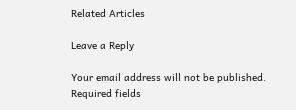Related Articles

Leave a Reply

Your email address will not be published. Required fields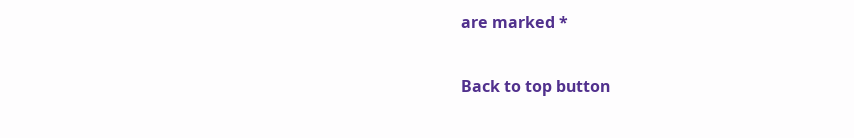are marked *

Back to top button